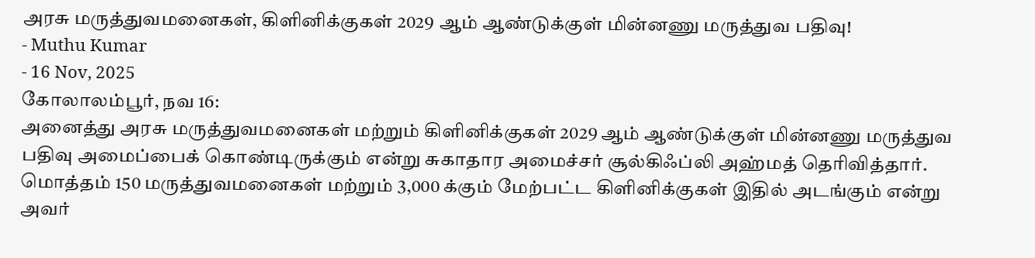அரசு மருத்துவமனைகள், கிளினிக்குகள் 2029 ஆம் ஆண்டுக்குள் மின்னணு மருத்துவ பதிவு!
- Muthu Kumar
- 16 Nov, 2025
கோலாலம்பூர், நவ 16:
அனைத்து அரசு மருத்துவமனைகள் மற்றும் கிளினிக்குகள் 2029 ஆம் ஆண்டுக்குள் மின்னணு மருத்துவ பதிவு அமைப்பைக் கொண்டிருக்கும் என்று சுகாதார அமைச்சர் சூல்கிஃப்லி அஹ்மத் தெரிவித்தார்.
மொத்தம் 150 மருத்துவமனைகள் மற்றும் 3,000 க்கும் மேற்பட்ட கிளினிக்குகள் இதில் அடங்கும் என்று அவர்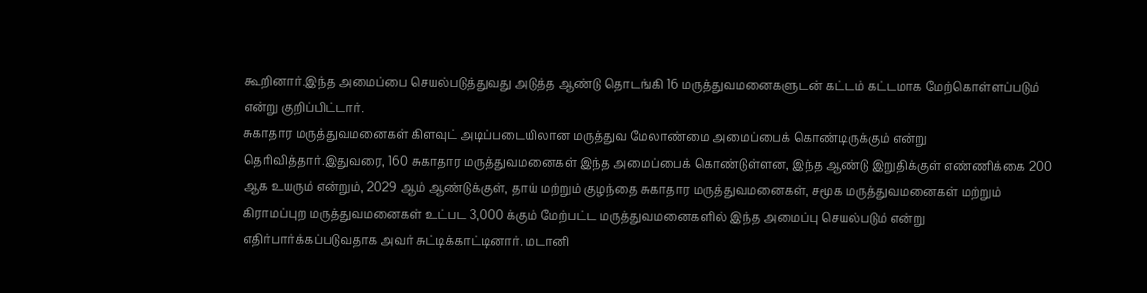கூறினார்.இந்த அமைப்பை செயல்படுத்துவது அடுத்த ஆண்டு தொடங்கி 16 மருத்துவமனைகளுடன் கட்டம் கட்டமாக மேற்கொள்ளப்படும் என்று குறிப்பிட்டார்.
சுகாதார மருத்துவமனைகள் கிளவுட் அடிப்படையிலான மருத்துவ மேலாண்மை அமைப்பைக் கொண்டிருக்கும் என்று தெரிவித்தார்.இதுவரை, 160 சுகாதார மருத்துவமனைகள் இந்த அமைப்பைக் கொண்டுள்ளன, இந்த ஆண்டு இறுதிக்குள் எண்ணிக்கை 200 ஆக உயரும் என்றும், 2029 ஆம் ஆண்டுக்குள், தாய் மற்றும் குழந்தை சுகாதார மருத்துவமனைகள், சமூக மருத்துவமனைகள் மற்றும் கிராமப்புற மருத்துவமனைகள் உட்பட 3,000 க்கும் மேற்பட்ட மருத்துவமனைகளில் இந்த அமைப்பு செயல்படும் என்று எதிர்பார்க்கப்படுவதாக அவர் சுட்டிக்காட்டினார். மடானி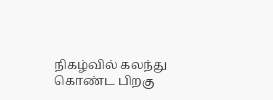நிகழ்வில் கலந்து கொண்ட பிறகு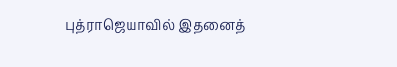புத்ராஜெயாவில் இதனைத்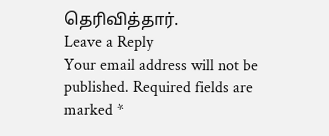தெரிவித்தார்.
Leave a Reply
Your email address will not be published. Required fields are marked *